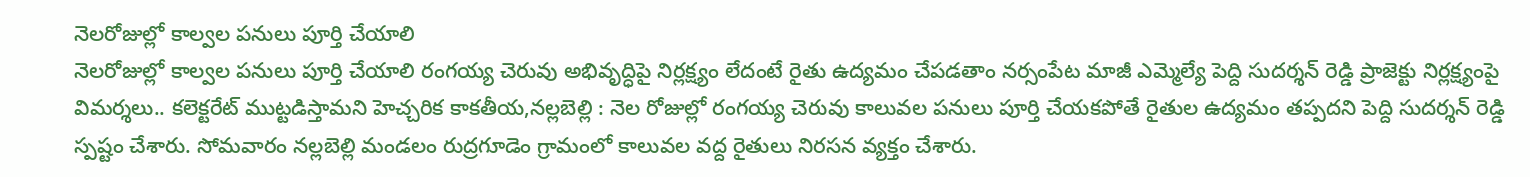నెలరోజుల్లో కాల్వల పనులు పూర్తి చేయాలి
నెలరోజుల్లో కాల్వల పనులు పూర్తి చేయాలి రంగయ్య చెరువు అభివృద్ధిపై నిర్లక్ష్యం లేదంటే రైతు ఉద్యమం చేపడతాం నర్సంపేట మాజీ ఎమ్మెల్యే పెద్ది సుదర్శన్ రెడ్డి ప్రాజెక్టు నిర్లక్ష్యంపై విమర్శలు.. కలెక్టరేట్ ముట్టడిస్తామని హెచ్చరిక కాకతీయ,నల్లబెల్లి : నెల రోజుల్లో రంగయ్య చెరువు కాలువల పనులు పూర్తి చేయకపోతే రైతుల ఉద్యమం తప్పదని పెద్ది సుదర్శన్ రెడ్డి స్పష్టం చేశారు. సోమవారం నల్లబెల్లి మండలం రుద్రగూడెం గ్రామంలో కాలువల వద్ద రైతులు నిరసన వ్యక్తం చేశారు.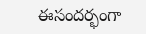ఈసందర్భంగా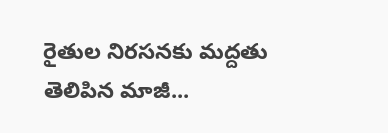రైతుల నిరసనకు మద్దతు తెలిపిన మాజీ...